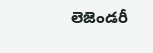లెజెండరీ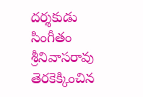దర్శకుడు సింగీతం శ్రీనివాసరావు తెరకెక్కించిన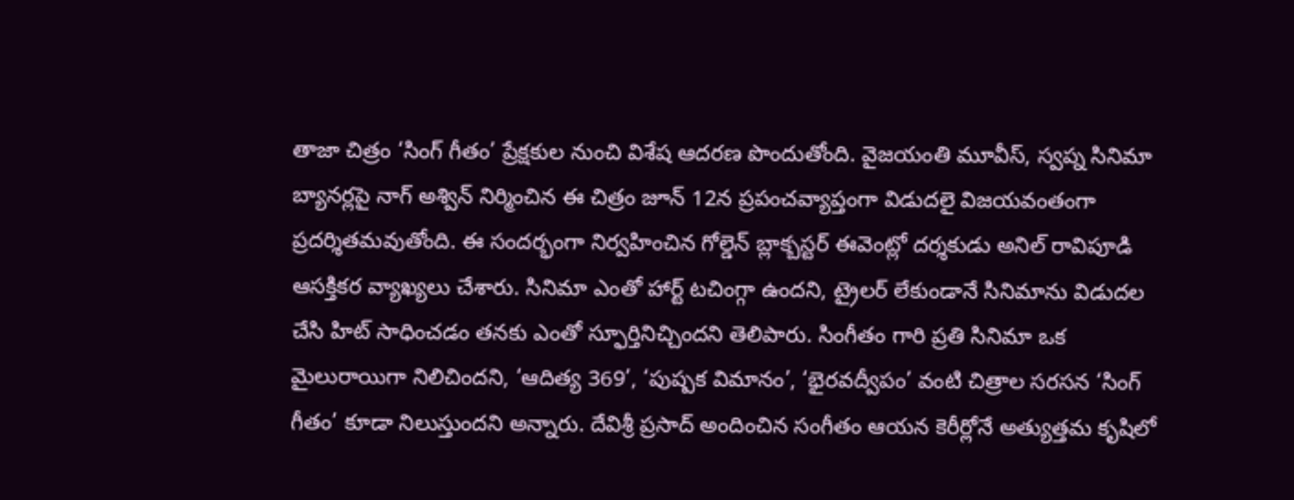తాజా చిత్రం ‘సింగ్ గీతం’ ప్రేక్షకుల నుంచి విశేష ఆదరణ పొందుతోంది. వైజయంతి మూవీస్, స్వప్న సినిమా బ్యానర్లపై నాగ్ అశ్విన్ నిర్మించిన ఈ చిత్రం జూన్ 12న ప్రపంచవ్యాప్తంగా విడుదలై విజయవంతంగా ప్రదర్శితమవుతోంది. ఈ సందర్భంగా నిర్వహించిన గోల్డెన్ బ్లాక్బస్టర్ ఈవెంట్లో దర్శకుడు అనిల్ రావిపూడి ఆసక్తికర వ్యాఖ్యలు చేశారు. సినిమా ఎంతో హార్ట్ టచింగ్గా ఉందని, ట్రైలర్ లేకుండానే సినిమాను విడుదల చేసి హిట్ సాధించడం తనకు ఎంతో స్ఫూర్తినిచ్చిందని తెలిపారు. సింగీతం గారి ప్రతి సినిమా ఒక మైలురాయిగా నిలిచిందని, ‘ఆదిత్య 369’, ‘పుష్పక విమానం’, ‘భైరవద్వీపం’ వంటి చిత్రాల సరసన ‘సింగ్ గీతం’ కూడా నిలుస్తుందని అన్నారు. దేవిశ్రీ ప్రసాద్ అందించిన సంగీతం ఆయన కెరీర్లోనే అత్యుత్తమ కృషిలో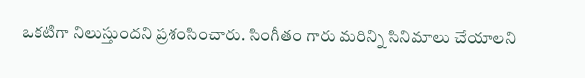ఒకటిగా నిలుస్తుందని ప్రశంసించారు. సింగీతం గారు మరిన్ని సినిమాలు చేయాలని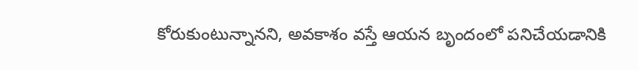కోరుకుంటున్నానని, అవకాశం వస్తే ఆయన బృందంలో పనిచేయడానికి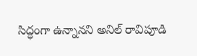సిద్ధంగా ఉన్నానని అనిల్ రావిపూడి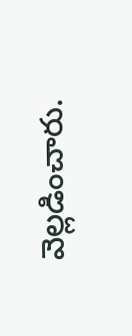వెల్లడించారు.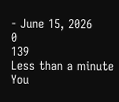- June 15, 2026
0
139
Less than a minute
You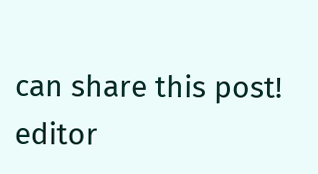can share this post!
editor